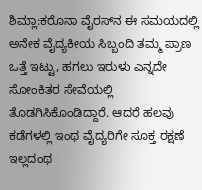ಶಿಮ್ಲಾ:ಕರೊನಾ ವೈರಸ್‌ನ ಈ ಸಮಯದಲ್ಲಿ ಅನೇಕ ವೈದ್ಯಕೀಯ ಸಿಬ್ಬಂದಿ ತಮ್ಮ ಪ್ರಾಣ ಒತ್ತೆ ಇಟ್ಟು, ಹಗಲು ಇರುಳು ಎನ್ನದೇ ಸೋಂಕಿತರ ಸೇವೆಯಲ್ಲಿ ತೊಡಗಿಸಿಕೊಂಡಿದ್ದಾರೆ. ಆದರೆ ಹಲವು ಕಡೆಗಳಲ್ಲಿ ಇಂಥ ವೈದ್ಯರಿಗೇ ಸೂಕ್ತ ರಕ್ಷಣೆ ಇಲ್ಲದಂಥ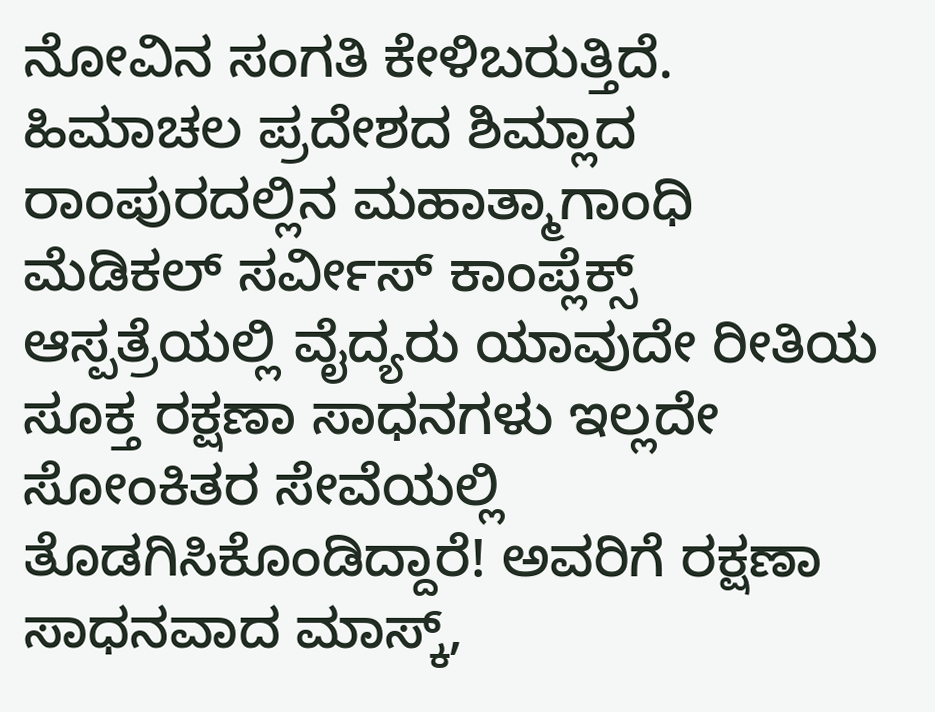ನೋವಿನ ಸಂಗತಿ ಕೇಳಿಬರುತ್ತಿದೆ.
ಹಿಮಾಚಲ ಪ್ರದೇಶದ ಶಿಮ್ಲಾದ ರಾಂಪುರದಲ್ಲಿನ ಮಹಾತ್ಮಾಗಾಂಧಿ ಮೆಡಿಕಲ್‌ ಸರ್ವೀಸ್‌ ಕಾಂಪ್ಲೆಕ್ಸ್‌ ಆಸ್ಪತ್ರೆಯಲ್ಲಿ ವೈದ್ಯರು ಯಾವುದೇ ರೀತಿಯ ಸೂಕ್ತ ರಕ್ಷಣಾ ಸಾಧನಗಳು ಇಲ್ಲದೇ ಸೋಂಕಿತರ ಸೇವೆಯಲ್ಲಿ ತೊಡಗಿಸಿಕೊಂಡಿದ್ದಾರೆ! ಅವರಿಗೆ ರಕ್ಷಣಾ ಸಾಧನವಾದ ಮಾಸ್ಕ್‌,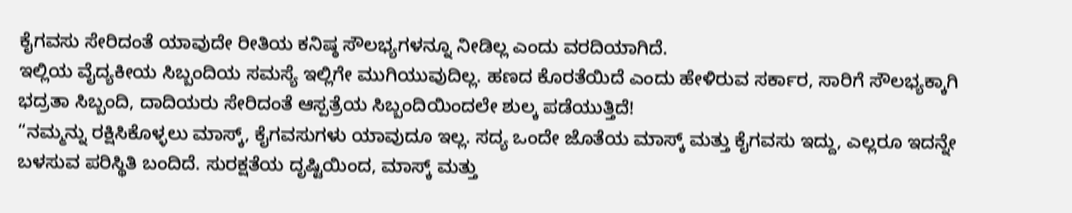ಕೈಗವಸು ಸೇರಿದಂತೆ ಯಾವುದೇ ರೀತಿಯ ಕನಿಷ್ಠ ಸೌಲಭ್ಯಗಳನ್ನೂ ನೀಡಿಲ್ಲ ಎಂದು ವರದಿಯಾಗಿದೆ.
ಇಲ್ಲಿಯ ವೈದ್ಯಕೀಯ ಸಿಬ್ಬಂದಿಯ ಸಮಸ್ಯೆ ಇಲ್ಲಿಗೇ ಮುಗಿಯುವುದಿಲ್ಲ. ಹಣದ ಕೊರತೆಯಿದೆ ಎಂದು ಹೇಳಿರುವ ಸರ್ಕಾರ, ಸಾರಿಗೆ ಸೌಲಭ್ಯಕ್ಕಾಗಿ ಭದ್ರತಾ ಸಿಬ್ಬಂದಿ, ದಾದಿಯರು ಸೇರಿದಂತೆ ಆಸ್ಪತ್ರೆಯ ಸಿಬ್ಬಂದಿಯಿಂದಲೇ ಶುಲ್ಕ ಪಡೆಯುತ್ತಿದೆ!
“ನಮ್ಮನ್ನು ರಕ್ಷಿಸಿಕೊಳ್ಳಲು ಮಾಸ್ಕ್‌, ಕೈಗವಸುಗಳು ಯಾವುದೂ ಇಲ್ಲ. ಸದ್ಯ ಒಂದೇ ಜೊತೆಯ ಮಾಸ್ಕ್‌ ಮತ್ತು ಕೈಗವಸು ಇದ್ದು, ಎಲ್ಲರೂ ಇದನ್ನೇ ಬಳಸುವ ಪರಿಸ್ಥಿತಿ ಬಂದಿದೆ. ಸುರಕ್ಷತೆಯ ದೃಷ್ಟಿಯಿಂದ, ಮಾಸ್ಕ್‌ ಮತ್ತು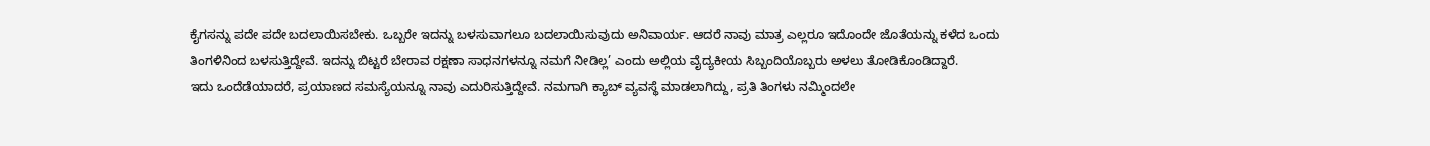ಕೈಗಸನ್ನು ಪದೇ ಪದೇ ಬದಲಾಯಿಸಬೇಕು. ಒಬ್ಬರೇ ಇದನ್ನು ಬಳಸುವಾಗಲೂ ಬದಲಾಯಿಸುವುದು ಅನಿವಾರ್ಯ. ಆದರೆ ನಾವು ಮಾತ್ರ ಎಲ್ಲರೂ ಇದೊಂದೇ ಜೊತೆಯನ್ನು ಕಳೆದ ಒಂದು ತಿಂಗಳಿನಿಂದ ಬಳಸುತ್ತಿದ್ದೇವೆ. ಇದನ್ನು ಬಿಟ್ಟರೆ ಬೇರಾವ ರಕ್ಷಣಾ ಸಾಧನಗಳನ್ನೂ ನಮಗೆ ನೀಡಿಲ್ಲ’ ಎಂದು ಅಲ್ಲಿಯ ವೈದ್ಯಕೀಯ ಸಿಬ್ಬಂದಿಯೊಬ್ಬರು ಅಳಲು ತೋಡಿಕೊಂಡಿದ್ದಾರೆ.
ಇದು ಒಂದೆಡೆಯಾದರೆ, ಪ್ರಯಾಣದ ಸಮಸ್ಯೆಯನ್ನೂ ನಾವು ಎದುರಿಸುತ್ತಿದ್ದೇವೆ. ನಮಗಾಗಿ ಕ್ಯಾಬ್ ವ್ಯವಸ್ಥೆ ಮಾಡಲಾಗಿದ್ದು, ಪ್ರತಿ ತಿಂಗಳು ನಮ್ಮಿಂದಲೇ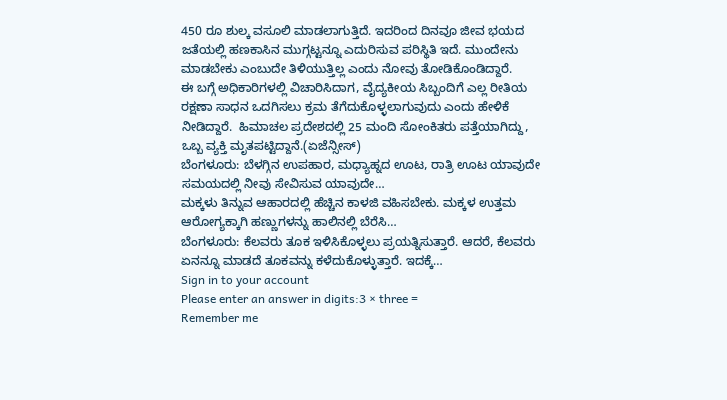450 ರೂ ಶುಲ್ಕ ವಸೂಲಿ ಮಾಡಲಾಗುತ್ತಿದೆ. ಇದರಿಂದ ದಿನವೂ ಜೀವ ಭಯದ ಜತೆಯಲ್ಲಿ ಹಣಕಾಸಿನ ಮುಗ್ಗಟ್ಟನ್ನೂ ಎದುರಿಸುವ ಪರಿಸ್ಥಿತಿ ಇದೆ. ಮುಂದೇನು ಮಾಡಬೇಕು ಎಂಬುದೇ ತಿಳಿಯುತ್ತಿಲ್ಲ ಎಂದು ನೋವು ತೋಡಿಕೊಂಡಿದ್ದಾರೆ.
ಈ ಬಗ್ಗೆ ಅಧಿಕಾರಿಗಳಲ್ಲಿ ವಿಚಾರಿಸಿದಾಗ, ವೈದ್ಯಕೀಯ ಸಿಬ್ಬಂದಿಗೆ ಎಲ್ಲ ರೀತಿಯ ರಕ್ಷಣಾ ಸಾಧನ ಒದಗಿಸಲು ಕ್ರಮ ತೆಗೆದುಕೊಳ್ಳಲಾಗುವುದು ಎಂದು ಹೇಳಿಕೆ ನೀಡಿದ್ದಾರೆ.  ಹಿಮಾಚಲ ಪ್ರದೇಶದಲ್ಲಿ 25 ಮಂದಿ ಸೋಂಕಿತರು ಪತ್ತೆಯಾಗಿದ್ದು, ಒಬ್ಬ ವ್ಯಕ್ತಿ ಮೃತಪಟ್ಟಿದ್ದಾನೆ.(ಏಜೆನ್ಸೀಸ್)
ಬೆಂಗಳೂರು: ಬೆಳಗ್ಗಿನ ಉಪಹಾರ, ಮಧ್ಯಾಹ್ನದ ಊಟ, ರಾತ್ರಿ ಊಟ ಯಾವುದೇ ಸಮಯದಲ್ಲಿ ನೀವು ಸೇವಿಸುವ ಯಾವುದೇ…
ಮಕ್ಕಳು ತಿನ್ನುವ ಆಹಾರದಲ್ಲಿ ಹೆಚ್ಚಿನ ಕಾಳಜಿ ವಹಿಸಬೇಕು. ಮಕ್ಕಳ ಉತ್ತಮ ಆರೋಗ್ಯಕ್ಕಾಗಿ ಹಣ್ಣುಗಳನ್ನು ಹಾಲಿನಲ್ಲಿ ಬೆರೆಸಿ…
ಬೆಂಗಳೂರು: ಕೆಲವರು ತೂಕ ಇಳಿಸಿಕೊಳ್ಳಲು ಪ್ರಯತ್ನಿಸುತ್ತಾರೆ. ಆದರೆ, ಕೆಲವರು ಏನನ್ನೂ ಮಾಡದೆ ತೂಕವನ್ನು ಕಳೆದುಕೊಳ್ಳುತ್ತಾರೆ. ಇದಕ್ಕೆ…
Sign in to your account
Please enter an answer in digits:3 × three =
Remember me